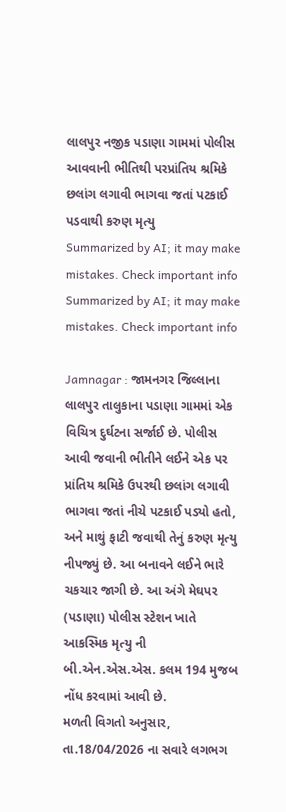લાલપુર નજીક પડાણા ગામમાં પોલીસ આવવાની ભીતિથી પરપ્રાંતિય શ્રમિકે છલાંગ લગાવી ભાગવા જતાં પટકાઈ પડવાથી કરુણ મૃત્યુ
Summarized by AI; it may make mistakes. Check important info
Summarized by AI; it may make mistakes. Check important info

Jamnagar : જામનગર જિલ્લાના લાલપુર તાલુકાના પડાણા ગામમાં એક વિચિત્ર દુર્ઘટના સર્જાઈ છે. પોલીસ આવી જવાની ભીતીને લઈને એક પર પ્રાંતિય શ્રમિકે ઉપરથી છલાંગ લગાવી ભાગવા જતાં નીચે પટકાઈ પડ્યો હતો, અને માથું ફાટી જવાથી તેનું કરુણ મૃત્યુ નીપજ્યું છે. આ બનાવને લઈને ભારે ચકચાર જાગી છે. આ અંગે મેઘપર (પડાણા) પોલીસ સ્ટેશન ખાતે આકસ્મિક મૃત્યુ ની બી.એન.એસ.એસ. કલમ 194 મુજબ નોંધ કરવામાં આવી છે.
મળતી વિગતો અનુસાર, તા.18/04/2026 ના સવારે લગભગ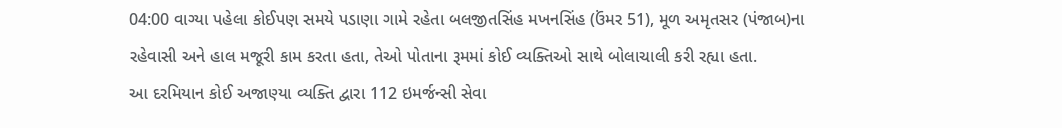04:00 વાગ્યા પહેલા કોઈપણ સમયે પડાણા ગામે રહેતા બલજીતસિંહ મખનસિંહ (ઉંમર 51), મૂળ અમૃતસર (પંજાબ)ના રહેવાસી અને હાલ મજૂરી કામ કરતા હતા, તેઓ પોતાના રૂમમાં કોઈ વ્યક્તિઓ સાથે બોલાચાલી કરી રહ્યા હતા.
આ દરમિયાન કોઈ અજાણ્યા વ્યક્તિ દ્વારા 112 ઇમર્જન્સી સેવા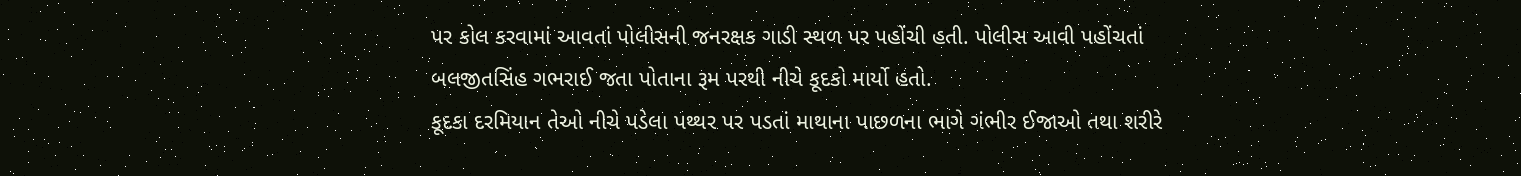પર કોલ કરવામાં આવતાં પોલીસની જનરક્ષક ગાડી સ્થળ પર પહોંચી હતી. પોલીસ આવી પહોંચતાં બલજીતસિંહ ગભરાઈ જતા પોતાના રૂમ પરથી નીચે કૂદકો માર્યો હતો.
કૂદકા દરમિયાન તેઓ નીચે પડેલા પથ્થર પર પડતાં માથાના પાછળના ભાગે ગંભીર ઈજાઓ તથા શરીરે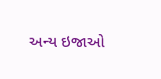અન્ય ઇજાઓ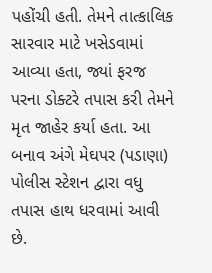પહોંચી હતી. તેમને તાત્કાલિક સારવાર માટે ખસેડવામાં આવ્યા હતા, જ્યાં ફરજ પરના ડોક્ટરે તપાસ કરી તેમને મૃત જાહેર કર્યા હતા. આ બનાવ અંગે મેઘપર (પડાણા) પોલીસ સ્ટેશન દ્વારા વધુ તપાસ હાથ ધરવામાં આવી છે.